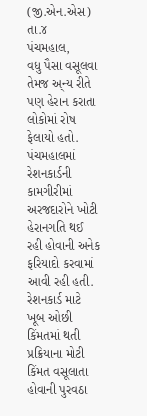(જી.એન.એસ) તા.૪
પંચમહાલ,
વધુ પૈસા વસૂલવા તેમજ અ્ન્ય રીતે પણ હેરાન કરાતા લોકોમાં રોષ ફેલાયો હતો. પંચમહાલમાં રેશનકાર્ડની કામગીરીમાં અરજદારોને ખોટી હેરાનગતિ થઈ રહી હોવાની અનેક ફરિયાદો કરવામાં આવી રહી હતી. રેશનકાર્ડ માટે ખૂબ ઓછી કિંમતમાં થતી પ્રક્રિયાના મોટી કિંમત વસૂલાતા હોવાની પુરવઠા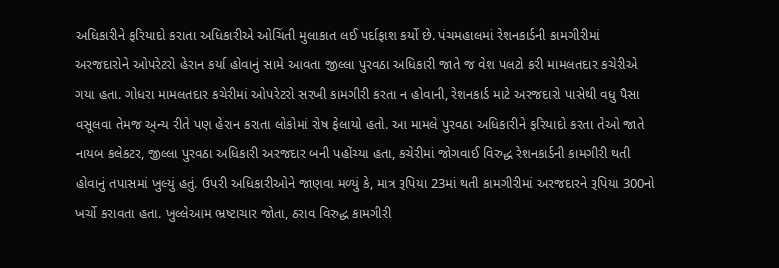અધિકારીને ફરિયાદો કરાતા અધિકારીએ ઓચિંતી મુલાકાત લઈ પર્દાફાશ કર્યો છે. પંચમહાલમાં રેશનકાર્ડની કામગીરીમાં અરજદારોને ઓપરેટરો હેરાન કર્યા હોવાનું સામે આવતા જીલ્લા પુરવઠા અધિકારી જાતે જ વેશ પલટો કરી મામલતદાર કચેરીએ ગયા હતા. ગોધરા મામલતદાર કચેરીમાં ઓપરેટરો સરખી કામગીરી કરતા ન હોવાની, રેશનકાર્ડ માટે અરજદારો પાસેથી વધુ પૈસા વસૂલવા તેમજ અ્ન્ય રીતે પણ હેરાન કરાતા લોકોમાં રોષ ફેલાયો હતો. આ મામલે પુરવઠા અધિકારીને ફરિયાદો કરતા તેઓ જાતે નાયબ કલેકટર, જીલ્લા પુરવઠા અધિકારી અરજદાર બની પહોંચ્યા હતા, કચેરીમાં જોગવાઈ વિરુદ્ધ રેશનકાર્ડની કામગીરી થતી હોવાનું તપાસમાં ખુલ્યું હતું. ઉપરી અધિકારીઓને જાણવા મળ્યું કે, માત્ર રૂપિયા 23માં થતી કામગીરીમાં અરજદારને રૂપિયા 300નો ખર્ચો કરાવતા હતા. ખુલ્લેઆમ ભ્રષ્ટાચાર જોતા, ઠરાવ વિરુદ્ધ કામગીરી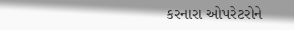કરનારા ઓપરેટરોને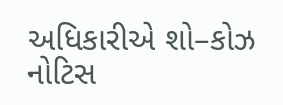અધિકારીએ શો–કોઝ નોટિસ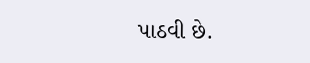પાઠવી છે.